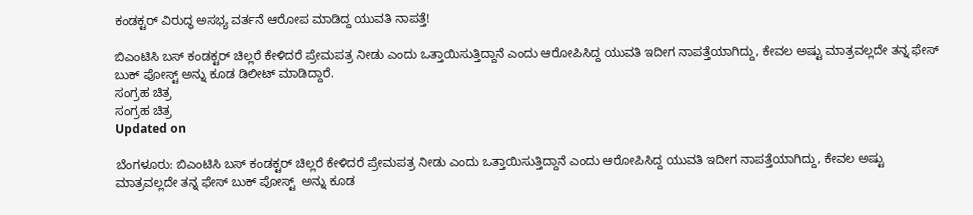ಕಂಡಕ್ಟರ್ ವಿರುದ್ಧ ಅಸಭ್ಯ ವರ್ತನೆ ಆರೋಪ ಮಾಡಿದ್ದ ಯುವತಿ ನಾಪತ್ತೆ!

ಬಿಎಂಟಿಸಿ ಬಸ್ ಕಂಡಕ್ಟರ್ ಚಿಲ್ಲರೆ ಕೇಳಿದರೆ ಪ್ರೇಮಪತ್ರ ನೀಡು ಎಂದು ಒತ್ತಾಯಿಸುತ್ತಿದ್ದಾನೆ ಎಂದು ಆರೋಪಿಸಿದ್ದ ಯುವತಿ ಇದೀಗ ನಾಪತ್ತೆಯಾಗಿದ್ದು, ಕೇವಲ ಅಷ್ಟು ಮಾತ್ರವಲ್ಲದೇ ತನ್ನ ಫೇಸ್ ಬುಕ್ ಪೋಸ್ಟ್ ಅನ್ನು ಕೂಡ ಡಿಲೀಟ್ ಮಾಡಿದ್ದಾರೆ.
ಸಂಗ್ರಹ ಚಿತ್ರ
ಸಂಗ್ರಹ ಚಿತ್ರ
Updated on

ಬೆಂಗಳೂರು: ಬಿಎಂಟಿಸಿ ಬಸ್ ಕಂಡಕ್ಟರ್ ಚಿಲ್ಲರೆ ಕೇಳಿದರೆ ಪ್ರೇಮಪತ್ರ ನೀಡು ಎಂದು ಒತ್ತಾಯಿಸುತ್ತಿದ್ದಾನೆ ಎಂದು ಆರೋಪಿಸಿದ್ದ ಯುವತಿ ಇದೀಗ ನಾಪತ್ತೆಯಾಗಿದ್ದು, ಕೇವಲ ಅಷ್ಟು ಮಾತ್ರವಲ್ಲದೇ ತನ್ನ ಫೇಸ್ ಬುಕ್ ಪೋಸ್ಟ್  ಅನ್ನು ಕೂಡ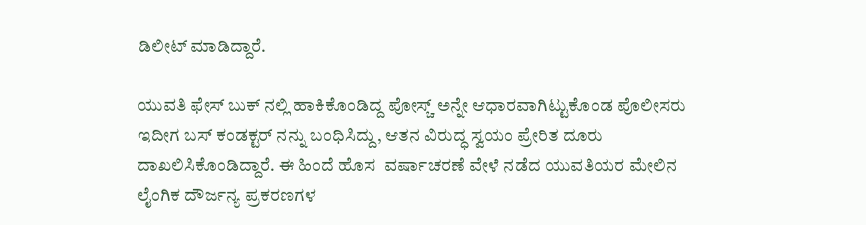ಡಿಲೀಟ್ ಮಾಡಿದ್ದಾರೆ.

ಯುವತಿ ಫೇಸ್ ಬುಕ್ ನಲ್ಲಿ ಹಾಕಿಕೊಂಡಿದ್ದ ಪೋಸ್ಚ್ ಅನ್ನೇ ಆಧಾರವಾಗಿಟ್ಟುಕೊಂಡ ಪೊಲೀಸರು ಇದೀಗ ಬಸ್ ಕಂಡಕ್ಟರ್ ನನ್ನು ಬಂಧಿಸಿದ್ದು, ಆತನ ವಿರುದ್ಧ ಸ್ವಯಂ ಪ್ರೇರಿತ ದೂರು ದಾಖಲಿಸಿಕೊಂಡಿದ್ದಾರೆ. ಈ ಹಿಂದೆ ಹೊಸ  ವರ್ಷಾಚರಣೆ ವೇಳೆ ನಡೆದ ಯುವತಿಯರ ಮೇಲಿನ ಲೈಂಗಿಕ ದೌರ್ಜನ್ಯ ಪ್ರಕರಣಗಳ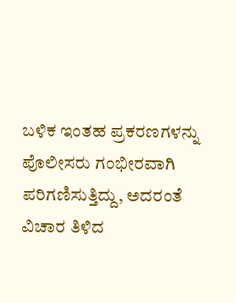ಬಳಿಕ ಇಂತಹ ಪ್ರಕರಣಗಳನ್ನು ಪೊಲೀಸರು ಗಂಭೀರವಾಗಿ ಪರಿಗಣಿಸುತ್ತಿದ್ದು, ಅದರಂತೆ ವಿಚಾರ ತಿಳಿದ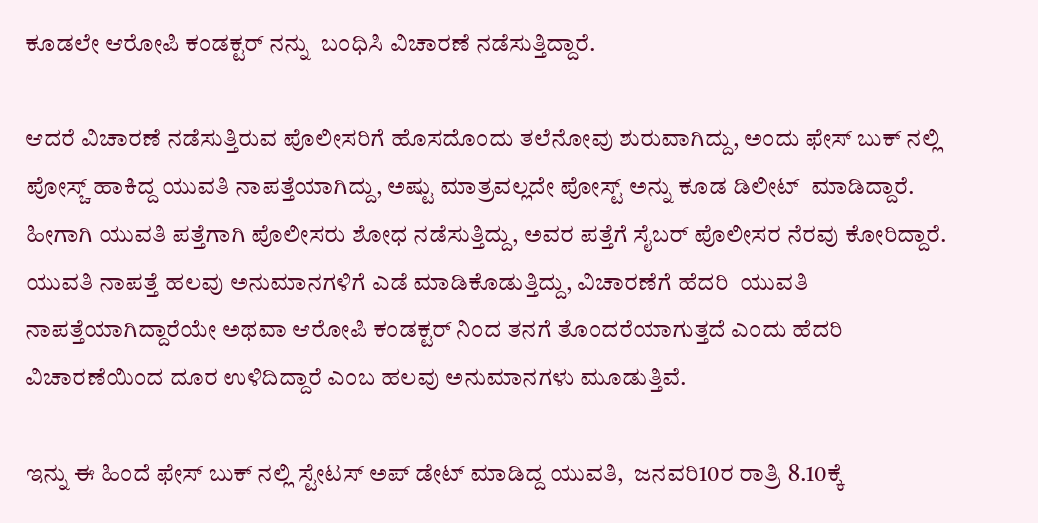ಕೂಡಲೇ ಆರೋಪಿ ಕಂಡಕ್ಟರ್ ನನ್ನು  ಬಂಧಿಸಿ ವಿಚಾರಣೆ ನಡೆಸುತ್ತಿದ್ದಾರೆ.

ಆದರೆ ವಿಚಾರಣೆ ನಡೆಸುತ್ತಿರುವ ಪೊಲೀಸರಿಗೆ ಹೊಸದೊಂದು ತಲೆನೋವು ಶುರುವಾಗಿದ್ದು, ಅಂದು ಫೇಸ್ ಬುಕ್ ನಲ್ಲಿ ಪೋಸ್ಚ್ ಹಾಕಿದ್ದ ಯುವತಿ ನಾಪತ್ತೆಯಾಗಿದ್ದು, ಅಷ್ಟು ಮಾತ್ರವಲ್ಲದೇ ಪೋಸ್ಟ್ ಅನ್ನು ಕೂಡ ಡಿಲೀಟ್  ಮಾಡಿದ್ದಾರೆ. ಹೀಗಾಗಿ ಯುವತಿ ಪತ್ತೆಗಾಗಿ ಪೊಲೀಸರು ಶೋಧ ನಡೆಸುತ್ತಿದ್ದು, ಅವರ ಪತ್ತೆಗೆ ಸೈಬರ್ ಪೊಲೀಸರ ನೆರವು ಕೋರಿದ್ದಾರೆ. ಯುವತಿ ನಾಪತ್ತೆ ಹಲವು ಅನುಮಾನಗಳಿಗೆ ಎಡೆ ಮಾಡಿಕೊಡುತ್ತಿದ್ದು, ವಿಚಾರಣೆಗೆ ಹೆದರಿ  ಯುವತಿ ನಾಪತ್ತೆಯಾಗಿದ್ದಾರೆಯೇ ಅಥವಾ ಆರೋಪಿ ಕಂಡಕ್ಟರ್ ನಿಂದ ತನಗೆ ತೊಂದರೆಯಾಗುತ್ತದೆ ಎಂದು ಹೆದರಿ ವಿಚಾರಣೆಯಿಂದ ದೂರ ಉಳಿದಿದ್ದಾರೆ ಎಂಬ ಹಲವು ಅನುಮಾನಗಳು ಮೂಡುತ್ತಿವೆ.

ಇನ್ನು ಈ ಹಿಂದೆ ಫೇಸ್ ಬುಕ್ ನಲ್ಲಿ ಸ್ಟೇಟಸ್ ಅಪ್ ಡೇಟ್ ಮಾಡಿದ್ದ ಯುವತಿ,  ಜನವರಿ10ರ ರಾತ್ರಿ 8.10ಕ್ಕೆ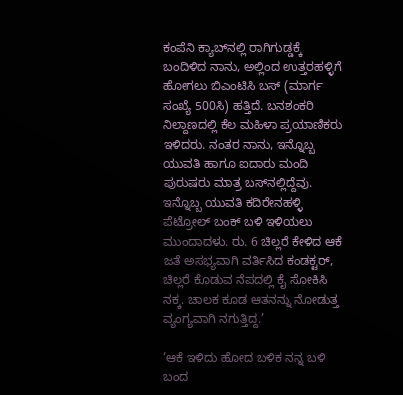ಕಂಪೆನಿ ಕ್ಯಾಬ್‌ನಲ್ಲಿ ರಾಗಿಗುಡ್ಡಕ್ಕೆ ಬಂದಿಳಿದ ನಾನು, ಅಲ್ಲಿಂದ ಉತ್ತರಹಳ್ಳಿಗೆ ಹೋಗಲು ಬಿಎಂಟಿಸಿ ಬಸ್ (ಮಾರ್ಗ  ಸಂಖ್ಯೆ 500ಸಿ) ಹತ್ತಿದೆ. ಬನಶಂಕರಿ ನಿಲ್ದಾಣದಲ್ಲಿ ಕೆಲ ಮಹಿಳಾ ಪ್ರಯಾಣಿಕರು ಇಳಿದರು. ನಂತರ ನಾನು, ಇನ್ನೊಬ್ಬ ಯುವತಿ ಹಾಗೂ ಐದಾರು ಮಂದಿ ಪುರುಷರು ಮಾತ್ರ ಬಸ್‌ನಲ್ಲಿದ್ದೆವು. ಇನ್ನೊಬ್ಬ ಯುವತಿ ಕದಿರೇನಹಳ್ಳಿ  ಪೆಟ್ರೋಲ್ ಬಂಕ್ ಬಳಿ ಇಳಿಯಲು ಮುಂದಾದಳು. ರು. 6 ಚಿಲ್ಲರೆ ಕೇಳಿದ ಆಕೆ ಜತೆ ಅಸಭ್ಯವಾಗಿ ವರ್ತಿಸಿದ ಕಂಡಕ್ಟರ್, ಚಿಲ್ಲರೆ ಕೊಡುವ ನೆಪದಲ್ಲಿ ಕೈ ಸೋಕಿಸಿ ನಕ್ಕ. ಚಾಲಕ ಕೂಡ ಆತನನ್ನು ನೋಡುತ್ತ ವ್ಯಂಗ್ಯವಾಗಿ ನಗುತ್ತಿದ್ದ.’

‘ಆಕೆ ಇಳಿದು ಹೋದ ಬಳಿಕ ನನ್ನ ಬಳಿ ಬಂದ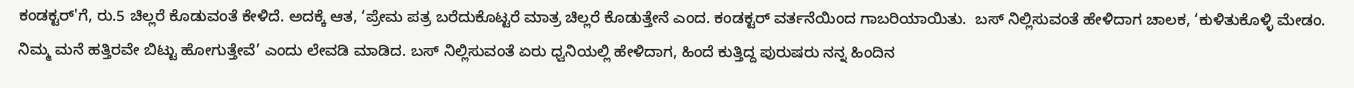ಕಂಡಕ್ಟರ್‌'ಗೆ, ರು.5 ಚಿಲ್ಲರೆ ಕೊಡುವಂತೆ ಕೇಳಿದೆ. ಅದಕ್ಕೆ ಆತ, ‘ಪ್ರೇಮ ಪತ್ರ ಬರೆದುಕೊಟ್ಟರೆ ಮಾತ್ರ ಚಿಲ್ಲರೆ ಕೊಡುತ್ತೇನೆ ಎಂದ. ಕಂಡಕ್ಟರ್ ವರ್ತನೆಯಿಂದ ಗಾಬರಿಯಾಯಿತು.  ಬಸ್ ನಿಲ್ಲಿಸುವಂತೆ ಹೇಳಿದಾಗ ಚಾಲಕ, ‘ಕುಳಿತುಕೊಳ್ಳಿ ಮೇಡಂ. ನಿಮ್ಮ ಮನೆ ಹತ್ತಿರವೇ ಬಿಟ್ಟು ಹೋಗುತ್ತೇವೆ’ ಎಂದು ಲೇವಡಿ ಮಾಡಿದ. ಬಸ್ ನಿಲ್ಲಿಸುವಂತೆ ಏರು ಧ್ವನಿಯಲ್ಲಿ ಹೇಳಿದಾಗ, ಹಿಂದೆ ಕುತ್ತಿದ್ದ ಪುರುಷರು ನನ್ನ ಹಿಂದಿನ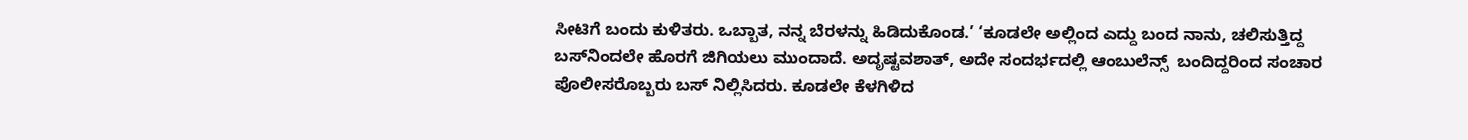ಸೀಟಿಗೆ ಬಂದು ಕುಳಿತರು. ಒಬ್ಬಾತ, ನನ್ನ ಬೆರಳನ್ನು ಹಿಡಿದುಕೊಂಡ.’ ‘ಕೂಡಲೇ ಅಲ್ಲಿಂದ ಎದ್ದು ಬಂದ ನಾನು, ಚಲಿಸುತ್ತಿದ್ದ ಬಸ್‌ನಿಂದಲೇ ಹೊರಗೆ ಜಿಗಿಯಲು ಮುಂದಾದೆ. ಅದೃಷ್ಟವಶಾತ್, ಅದೇ ಸಂದರ್ಭದಲ್ಲಿ ಆಂಬುಲೆನ್ಸ್  ಬಂದಿದ್ದರಿಂದ ಸಂಚಾರ ಪೊಲೀಸರೊಬ್ಬರು ಬಸ್ ನಿಲ್ಲಿಸಿದರು. ಕೂಡಲೇ ಕೆಳಗಿಳಿದ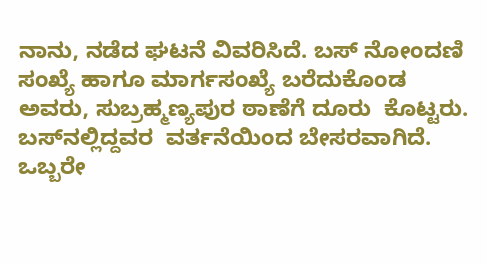ನಾನು, ನಡೆದ ಘಟನೆ ವಿವರಿಸಿದೆ. ಬಸ್‌ ನೋಂದಣಿ ಸಂಖ್ಯೆ ಹಾಗೂ ಮಾರ್ಗಸಂಖ್ಯೆ ಬರೆದುಕೊಂಡ ಅವರು, ಸುಬ್ರಹ್ಮಣ್ಯಪುರ ಠಾಣೆಗೆ ದೂರು  ಕೊಟ್ಟರು. ಬಸ್‌ನಲ್ಲಿದ್ದವರ  ವರ್ತನೆಯಿಂದ ಬೇಸರವಾಗಿದೆ. ಒಬ್ಬರೇ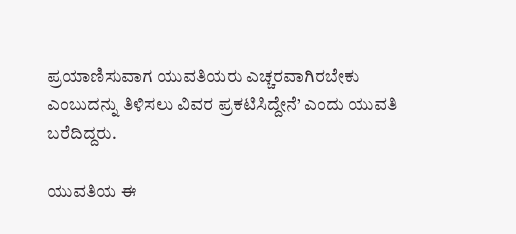ಪ್ರಯಾಣಿಸುವಾಗ ಯುವತಿಯರು ಎಚ್ಚರವಾಗಿರಬೇಕು ಎಂಬುದನ್ನು ತಿಳಿಸಲು ವಿವರ ಪ್ರಕಟಿಸಿದ್ದೇನೆ’ ಎಂದು ಯುವತಿ ಬರೆದಿದ್ದರು.

ಯುವತಿಯ ಈ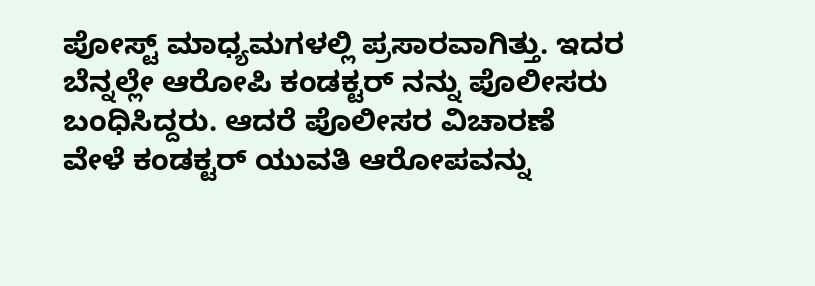ಪೋಸ್ಟ್ ಮಾಧ್ಯಮಗಳಲ್ಲಿ ಪ್ರಸಾರವಾಗಿತ್ತು. ಇದರ ಬೆನ್ನಲ್ಲೇ ಆರೋಪಿ ಕಂಡಕ್ಟರ್ ನನ್ನು ಪೊಲೀಸರು ಬಂಧಿಸಿದ್ದರು. ಆದರೆ ಪೊಲೀಸರ ವಿಚಾರಣೆ ವೇಳೆ ಕಂಡಕ್ಟರ್ ಯುವತಿ ಆರೋಪವನ್ನು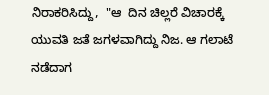ನಿರಾಕರಿಸಿದ್ದು,  "ಆ  ದಿನ ಚಿಲ್ಲರೆ ವಿಚಾರಕ್ಕೆ ಯುವತಿ ಜತೆ ಜಗಳವಾಗಿದ್ದು ನಿಜ. ಆ ಗಲಾಟೆ ನಡೆದಾಗ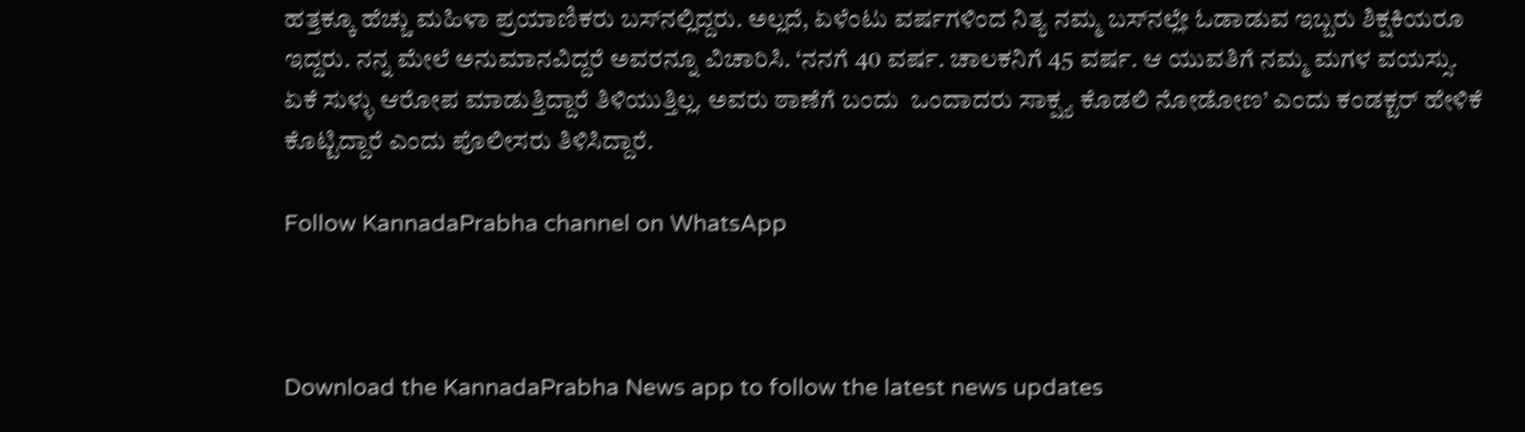ಹತ್ತಕ್ಕೂ ಹೆಚ್ಚು ಮಹಿಳಾ ಪ್ರಯಾಣಿಕರು ಬಸ್‌ನಲ್ಲಿದ್ದರು. ಅಲ್ಲದೆ, ಏಳೆಂಟು ವರ್ಷಗಳಿಂದ ನಿತ್ಯ ನಮ್ಮ ಬಸ್‌ನಲ್ಲೇ ಓಡಾಡುವ ಇಬ್ಬರು ಶಿಕ್ಷಕಿಯರೂ  ಇದ್ದರು. ನನ್ನ ಮೇಲೆ ಅನುಮಾನವಿದ್ದರೆ ಅವರನ್ನೂ ವಿಚಾರಿಸಿ. ‘ನನಗೆ 40 ವರ್ಷ. ಚಾಲಕನಿಗೆ 45 ವರ್ಷ. ಆ ಯುವತಿಗೆ ನಮ್ಮ ಮಗಳ ವಯಸ್ಸು. ಏಕೆ ಸುಳ್ಳು ಆರೋಪ ಮಾಡುತ್ತಿದ್ದಾರೆ ತಿಳಿಯುತ್ತಿಲ್ಲ. ಅವರು ಠಾಣೆಗೆ ಬಂದು  ಒಂದಾದರು ಸಾಕ್ಷ್ಯ ಕೊಡಲಿ ನೋಡೋಣ’ ಎಂದು ಕಂಡಕ್ಟರ್ ಹೇಳಿಕೆ ಕೊಟ್ಟಿದ್ದಾರೆ ಎಂದು ಪೊಲೀಸರು ತಿಳಿಸಿದ್ದಾರೆ.

Follow KannadaPrabha channel on WhatsApp



Download the KannadaPrabha News app to follow the latest news updates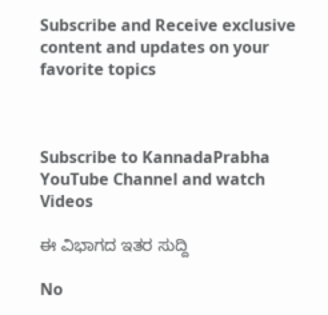Subscribe and Receive exclusive content and updates on your favorite topics



Subscribe to KannadaPrabha YouTube Channel and watch Videos

ಈ ವಿಭಾಗದ ಇತರ ಸುದ್ದಿ

No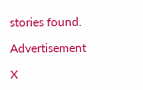stories found.

Advertisement

X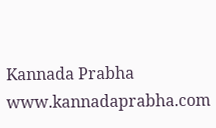Kannada Prabha
www.kannadaprabha.com